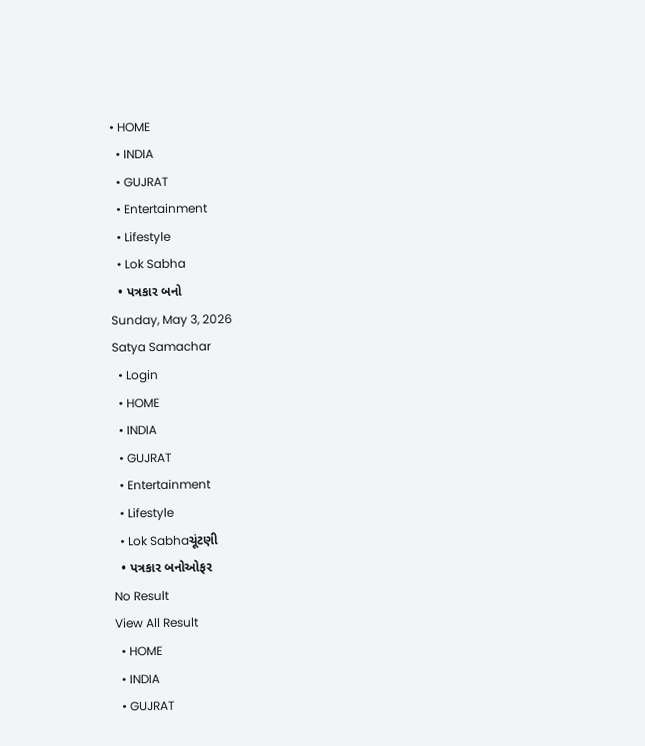• HOME
  • INDIA
  • GUJRAT
  • Entertainment
  • Lifestyle
  • Lok Sabha
  • પત્રકાર બનો
Sunday, May 3, 2026
Satya Samachar
  • Login
  • HOME
  • INDIA
  • GUJRAT
  • Entertainment
  • Lifestyle
  • Lok Sabhaચૂંટણી
  • પત્રકાર બનોઓફર
No Result
View All Result
  • HOME
  • INDIA
  • GUJRAT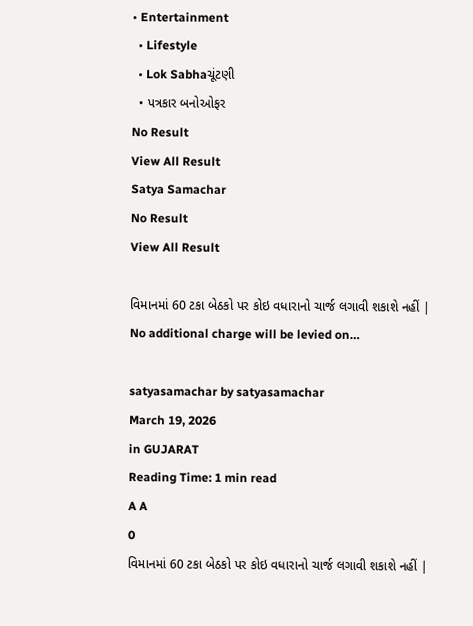• Entertainment
  • Lifestyle
  • Lok Sabhaચૂંટણી
  • પત્રકાર બનોઓફર
No Result
View All Result
Satya Samachar
No Result
View All Result

વિમાનમાં 60 ટકા બેઠકો પર કોઇ વધારાનો ચાર્જ લગાવી શકાશે નહીં | No additional charge will be levied on…

satyasamachar by satyasamachar
March 19, 2026
in GUJARAT
Reading Time: 1 min read
A A
0
વિમાનમાં 60 ટકા બેઠકો પર કોઇ વધારાનો ચાર્જ લગાવી શકાશે નહીં |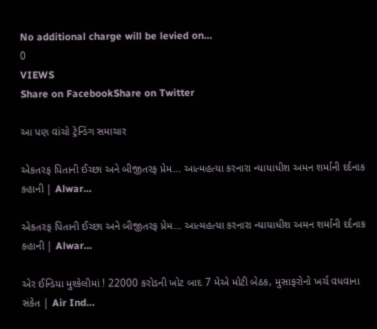No additional charge will be levied on…
0
VIEWS
Share on FacebookShare on Twitter

આ પણ વાંચો ટ્રેન્ડિંગ સમાચાર

એકતરફ પિતાની ઈચ્છા અને બીજીતરફ પ્રેમ… આત્મહત્યા કરનારા ન્યાયાધીશ અમન શર્માની દર્દનાક કહાની | Alwar…

એકતરફ પિતાની ઈચ્છા અને બીજીતરફ પ્રેમ… આત્મહત્યા કરનારા ન્યાયાધીશ અમન શર્માની દર્દનાક કહાની | Alwar…

એર ઈન્ડિયા મુશ્કેલીમાં ! 22000 કરોડની ખોટ બાદ 7 મેએ મોટી બેઠક, મુસાફરોનો ખર્ચ વધવાના સંકેત | Air Ind…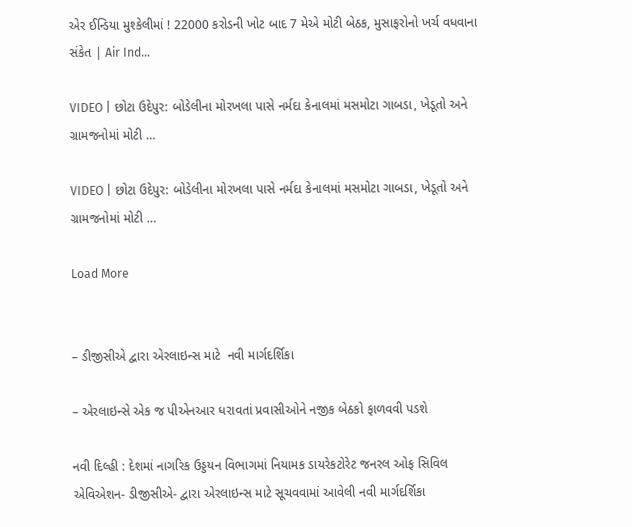એર ઈન્ડિયા મુશ્કેલીમાં ! 22000 કરોડની ખોટ બાદ 7 મેએ મોટી બેઠક, મુસાફરોનો ખર્ચ વધવાના સંકેત | Air Ind…

VIDEO | છોટા ઉદેપુર: બોડેલીના મોરખલા પાસે નર્મદા કેનાલમાં મસમોટા ગાબડા, ખેડૂતો અને ગ્રામજનોમાં મોટી …

VIDEO | છોટા ઉદેપુર: બોડેલીના મોરખલા પાસે નર્મદા કેનાલમાં મસમોટા ગાબડા, ખેડૂતો અને ગ્રામજનોમાં મોટી …

Load More


– ડીજીસીએ દ્વારા એરલાઇન્સ માટે  નવી માર્ગદર્શિકા

– એરલાઇન્સે એક જ પીએનઆર ધરાવતાં પ્રવાસીઓને નજીક બેઠકો ફાળવવી પડશે

નવી દિલ્હી : દેશમાં નાગરિક ઉડ્ડયન વિભાગમાં નિયામક ડાયરેકટોરેટ જનરલ ઓફ સિવિલ એવિએશન- ડીજીસીએ- દ્વારા એરલાઇન્સ માટે સૂચવવામાં આવેલી નવી માર્ગદર્શિકા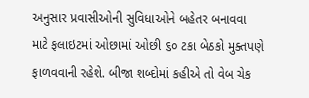અનુસાર પ્રવાસીઓની સુવિધાઓને બહેતર બનાવવા માટે ફલાઇટમાં ઓછામાં ઓછી ૬૦ ટકા બેઠકો મુક્તપણે ફાળવવાની રહેશે. બીજા શબ્દોમાં કહીએ તો વેબ ચેક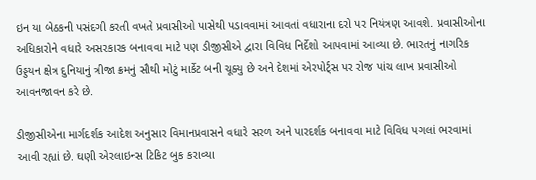ઇન યા બેઠકની પસંદગી કરતી વખતે પ્રવાસીઓ પાસેથી પડાવવામાં આવતાં વધારાના દરો પર નિયંત્રણ આવશે. પ્રવાસીઓના અધિકારોને વધારે અસરકારક બનાવવા માટે પણ ડીજીસીએ દ્વારા વિવિધ નિર્દેશો આપવામાં આવ્યા છે. ભારતનું નાગરિક ઉડ્ડયન ક્ષેત્ર દુનિયાનું ત્રીજા ક્રમનું સૌથી મોટું માર્કેટ બની ચૂક્યુ છે અને દેશમાં એરપોર્ટ્સ પર રોજ પાંચ લાખ પ્રવાસીઓ આવનજાવન કરે છે.

ડીજીસીએના માર્ગદર્શક આદેશ અનુસાર વિમાનપ્રવાસને વધારે સરળ અને પારદર્શક બનાવવા માટે વિવિધ પગલાં ભરવામાં આવી રહ્યાં છે. ઘણી એરલાઇન્સ ટિકિટ બુક કરાવ્યા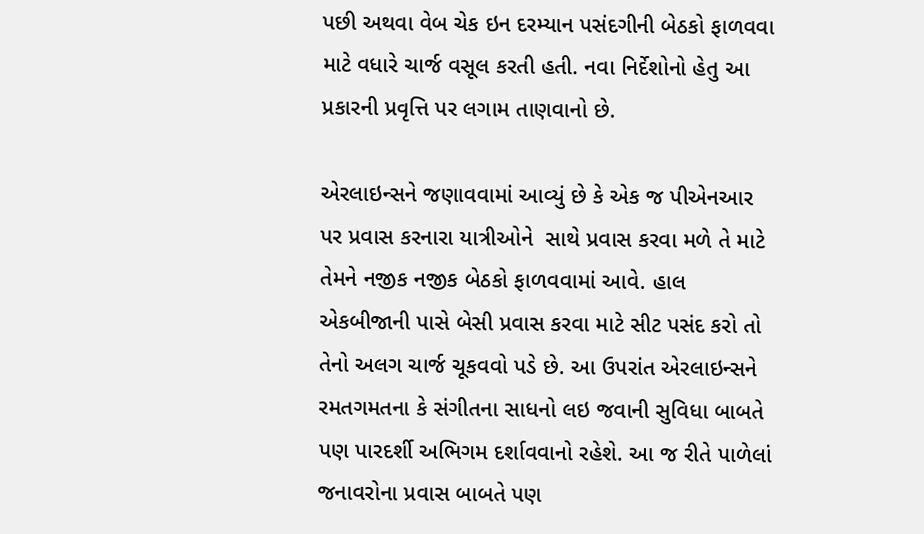પછી અથવા વેબ ચેક ઇન દરમ્યાન પસંદગીની બેઠકો ફાળવવા માટે વધારે ચાર્જ વસૂલ કરતી હતી. નવા નિર્દેશોનો હેતુ આ પ્રકારની પ્રવૃત્તિ પર લગામ તાણવાનો છે.

એરલાઇન્સને જણાવવામાં આવ્યું છે કે એક જ પીએનઆર પર પ્રવાસ કરનારા યાત્રીઓને  સાથે પ્રવાસ કરવા મળે તે માટે તેમને નજીક નજીક બેઠકો ફાળવવામાં આવે. હાલ એકબીજાની પાસે બેસી પ્રવાસ કરવા માટે સીટ પસંદ કરો તો તેનો અલગ ચાર્જ ચૂકવવો પડે છે. આ ઉપરાંત એરલાઇન્સને રમતગમતના કે સંગીતના સાધનો લઇ જવાની સુવિધા બાબતે પણ પારદર્શી અભિગમ દર્શાવવાનો રહેશે. આ જ રીતે પાળેલાં જનાવરોના પ્રવાસ બાબતે પણ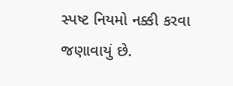સ્પષ્ટ નિયમો નક્કી કરવા જણાવાયું છે.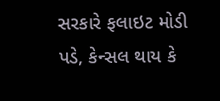સરકારે ફલાઇટ મોડી પડે, કેન્સલ થાય કે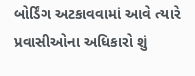બોર્ડિંગ અટકાવવામાં આવે ત્યારે પ્રવાસીઓના અધિકારો શું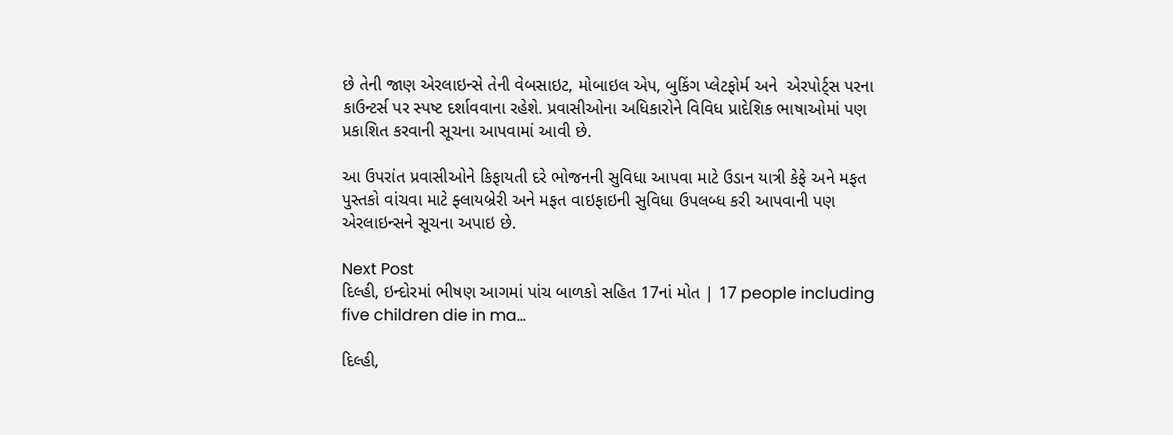છે તેની જાણ એરલાઇન્સે તેની વેબસાઇટ, મોબાઇલ એપ, બુકિંગ પ્લેટફોર્મ અને  એરપોર્ટ્સ પરના કાઉન્ટર્સ પર સ્પષ્ટ દર્શાવવાના રહેશે. પ્રવાસીઓના અધિકારોને વિવિધ પ્રાદેશિક ભાષાઓમાં પણ પ્રકાશિત કરવાની સૂચના આપવામાં આવી છે.

આ ઉપરાંત પ્રવાસીઓને કિફાયતી દરે ભોજનની સુવિધા આપવા માટે ઉડાન યાત્રી કેફે અને મફત પુસ્તકો વાંચવા માટે ફ્લાયબ્રેરી અને મફત વાઇફાઇની સુવિધા ઉપલબ્ધ કરી આપવાની પણ એરલાઇન્સને સૂચના અપાઇ છે.

Next Post
દિલ્હી, ઇન્દોરમાં ભીષણ આગમાં પાંચ બાળકો સહિત 17નાં મોત | 17 people including five children die in ma…

દિલ્હી,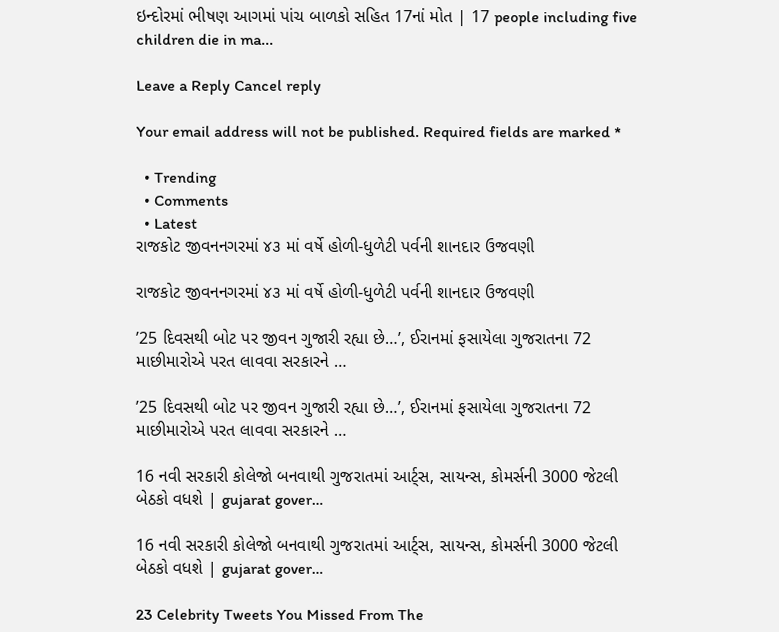ઇન્દોરમાં ભીષણ આગમાં પાંચ બાળકો સહિત 17નાં મોત | 17 people including five children die in ma...

Leave a Reply Cancel reply

Your email address will not be published. Required fields are marked *

  • Trending
  • Comments
  • Latest
રાજકોટ જીવનનગરમાં ૪૩ માં વર્ષે હોળી-ધુળેટી પર્વની શાનદાર ઉજવણી

રાજકોટ જીવનનગરમાં ૪૩ માં વર્ષે હોળી-ધુળેટી પર્વની શાનદાર ઉજવણી

’25 દિવસથી બોટ પર જીવન ગુજારી રહ્યા છે…’, ઈરાનમાં ફસાયેલા ગુજરાતના 72 માછીમારોએ પરત લાવવા સરકારને …

’25 દિવસથી બોટ પર જીવન ગુજારી રહ્યા છે…’, ઈરાનમાં ફસાયેલા ગુજરાતના 72 માછીમારોએ પરત લાવવા સરકારને …

16 નવી સરકારી કોલેજો બનવાથી ગુજરાતમાં આર્ટ્સ, સાયન્સ, કોમર્સની 3000 જેટલી બેઠકો વધશે | gujarat gover…

16 નવી સરકારી કોલેજો બનવાથી ગુજરાતમાં આર્ટ્સ, સાયન્સ, કોમર્સની 3000 જેટલી બેઠકો વધશે | gujarat gover…

23 Celebrity Tweets You Missed From The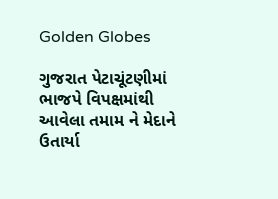Golden Globes

ગુજરાત પેટાચૂંટણીમાં ભાજપે વિપક્ષમાંથી આવેલા તમામ ને મેદાને ઉતાર્યા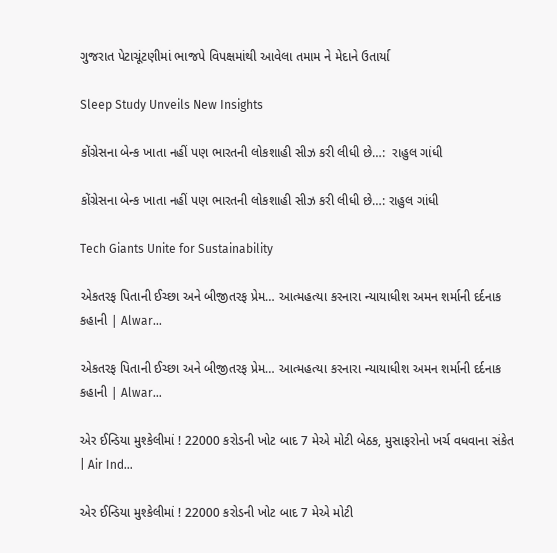ગુજરાત પેટાચૂંટણીમાં ભાજપે વિપક્ષમાંથી આવેલા તમામ ને મેદાને ઉતાર્યા

Sleep Study Unveils New Insights

કોંગ્રેસના બેન્ક ખાતા નહીં પણ ભારતની લોકશાહી સીઝ કરી લીધી છે…:  રાહુલ ગાંધી

કોંગ્રેસના બેન્ક ખાતા નહીં પણ ભારતની લોકશાહી સીઝ કરી લીધી છે…: રાહુલ ગાંધી

Tech Giants Unite for Sustainability

એકતરફ પિતાની ઈચ્છા અને બીજીતરફ પ્રેમ… આત્મહત્યા કરનારા ન્યાયાધીશ અમન શર્માની દર્દનાક કહાની | Alwar…

એકતરફ પિતાની ઈચ્છા અને બીજીતરફ પ્રેમ… આત્મહત્યા કરનારા ન્યાયાધીશ અમન શર્માની દર્દનાક કહાની | Alwar…

એર ઈન્ડિયા મુશ્કેલીમાં ! 22000 કરોડની ખોટ બાદ 7 મેએ મોટી બેઠક, મુસાફરોનો ખર્ચ વધવાના સંકેત | Air Ind…

એર ઈન્ડિયા મુશ્કેલીમાં ! 22000 કરોડની ખોટ બાદ 7 મેએ મોટી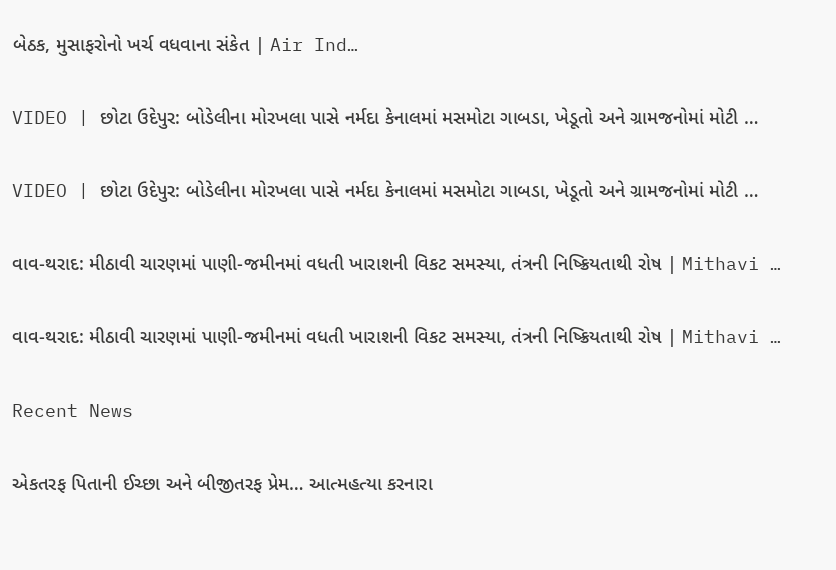બેઠક, મુસાફરોનો ખર્ચ વધવાના સંકેત | Air Ind…

VIDEO | છોટા ઉદેપુર: બોડેલીના મોરખલા પાસે નર્મદા કેનાલમાં મસમોટા ગાબડા, ખેડૂતો અને ગ્રામજનોમાં મોટી …

VIDEO | છોટા ઉદેપુર: બોડેલીના મોરખલા પાસે નર્મદા કેનાલમાં મસમોટા ગાબડા, ખેડૂતો અને ગ્રામજનોમાં મોટી …

વાવ-થરાદ: મીઠાવી ચારણમાં પાણી-જમીનમાં વધતી ખારાશની વિકટ સમસ્યા, તંત્રની નિષ્ક્રિયતાથી રોષ | Mithavi …

વાવ-થરાદ: મીઠાવી ચારણમાં પાણી-જમીનમાં વધતી ખારાશની વિકટ સમસ્યા, તંત્રની નિષ્ક્રિયતાથી રોષ | Mithavi …

Recent News

એકતરફ પિતાની ઈચ્છા અને બીજીતરફ પ્રેમ… આત્મહત્યા કરનારા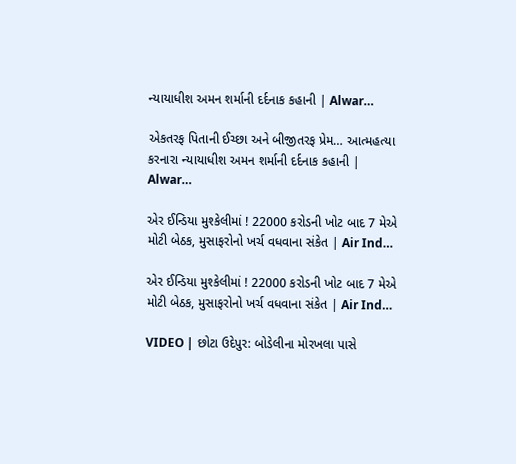ન્યાયાધીશ અમન શર્માની દર્દનાક કહાની | Alwar…

એકતરફ પિતાની ઈચ્છા અને બીજીતરફ પ્રેમ… આત્મહત્યા કરનારા ન્યાયાધીશ અમન શર્માની દર્દનાક કહાની | Alwar…

એર ઈન્ડિયા મુશ્કેલીમાં ! 22000 કરોડની ખોટ બાદ 7 મેએ મોટી બેઠક, મુસાફરોનો ખર્ચ વધવાના સંકેત | Air Ind…

એર ઈન્ડિયા મુશ્કેલીમાં ! 22000 કરોડની ખોટ બાદ 7 મેએ મોટી બેઠક, મુસાફરોનો ખર્ચ વધવાના સંકેત | Air Ind…

VIDEO | છોટા ઉદેપુર: બોડેલીના મોરખલા પાસે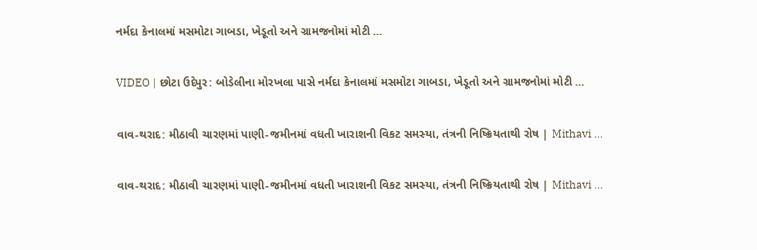નર્મદા કેનાલમાં મસમોટા ગાબડા, ખેડૂતો અને ગ્રામજનોમાં મોટી …

VIDEO | છોટા ઉદેપુર: બોડેલીના મોરખલા પાસે નર્મદા કેનાલમાં મસમોટા ગાબડા, ખેડૂતો અને ગ્રામજનોમાં મોટી …

વાવ-થરાદ: મીઠાવી ચારણમાં પાણી-જમીનમાં વધતી ખારાશની વિકટ સમસ્યા, તંત્રની નિષ્ક્રિયતાથી રોષ | Mithavi …

વાવ-થરાદ: મીઠાવી ચારણમાં પાણી-જમીનમાં વધતી ખારાશની વિકટ સમસ્યા, તંત્રની નિષ્ક્રિયતાથી રોષ | Mithavi …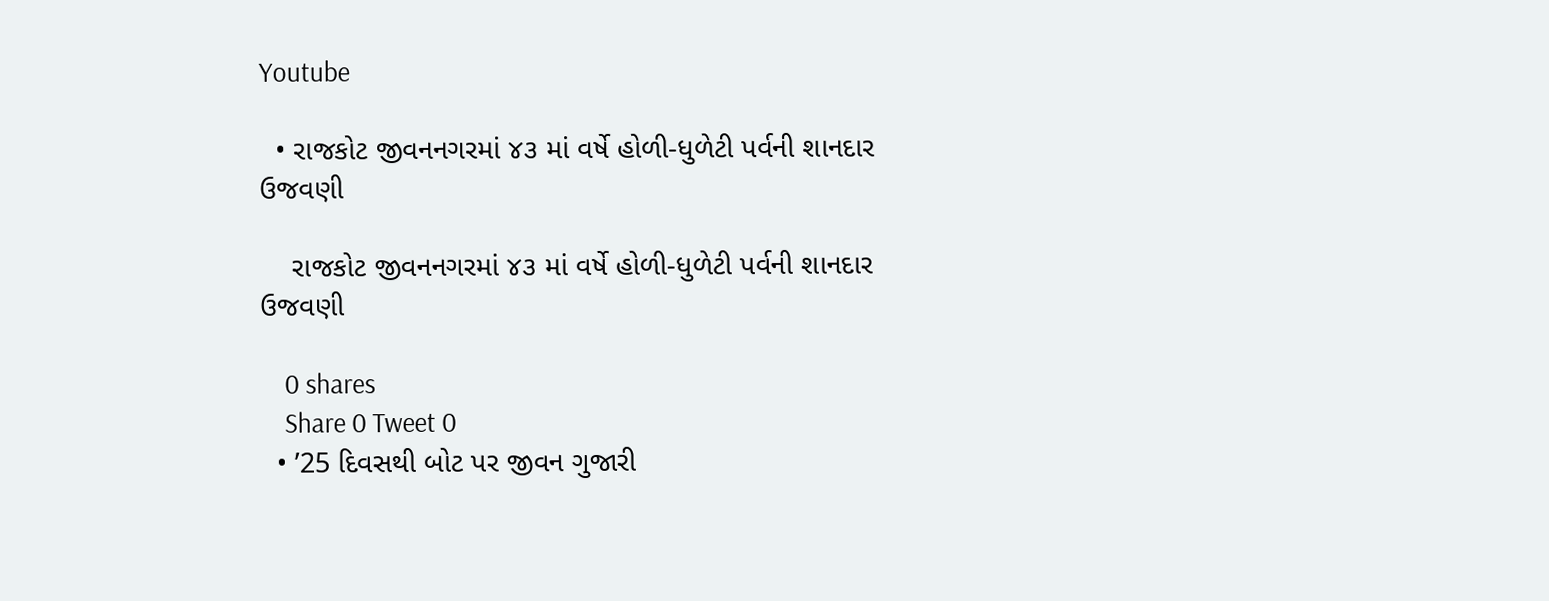Youtube

  • રાજકોટ જીવનનગરમાં ૪૩ માં વર્ષે હોળી-ધુળેટી પર્વની શાનદાર ઉજવણી

    રાજકોટ જીવનનગરમાં ૪૩ માં વર્ષે હોળી-ધુળેટી પર્વની શાનદાર ઉજવણી

    0 shares
    Share 0 Tweet 0
  • ’25 દિવસથી બોટ પર જીવન ગુજારી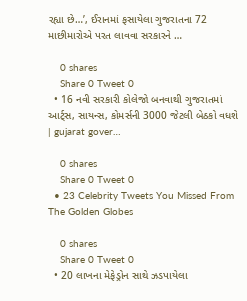રહ્યા છે…’, ઈરાનમાં ફસાયેલા ગુજરાતના 72 માછીમારોએ પરત લાવવા સરકારને …

    0 shares
    Share 0 Tweet 0
  • 16 નવી સરકારી કોલેજો બનવાથી ગુજરાતમાં આર્ટ્સ, સાયન્સ, કોમર્સની 3000 જેટલી બેઠકો વધશે | gujarat gover…

    0 shares
    Share 0 Tweet 0
  • 23 Celebrity Tweets You Missed From The Golden Globes

    0 shares
    Share 0 Tweet 0
  • 20 લાખના મેફેડ્રોન સાથે ઝડપાયેલા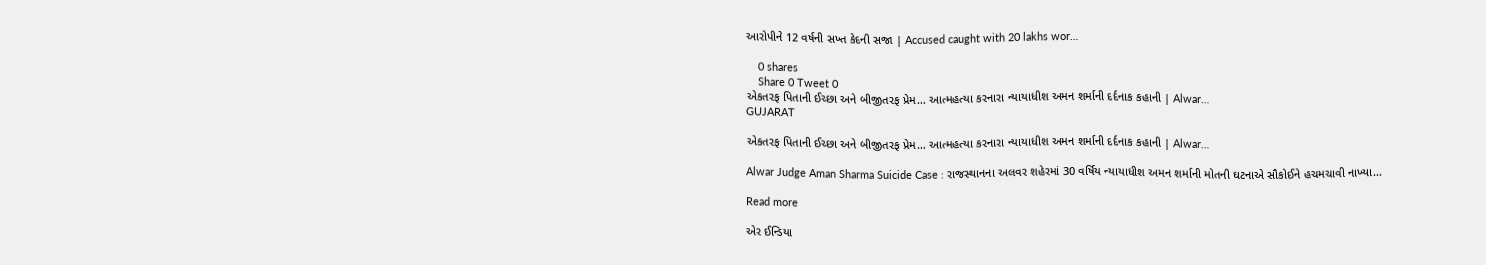આરોપીને 12 વર્ષની સખ્ત કેદની સજા | Accused caught with 20 lakhs wor…

    0 shares
    Share 0 Tweet 0
એકતરફ પિતાની ઈચ્છા અને બીજીતરફ પ્રેમ… આત્મહત્યા કરનારા ન્યાયાધીશ અમન શર્માની દર્દનાક કહાની | Alwar…
GUJARAT

એકતરફ પિતાની ઈચ્છા અને બીજીતરફ પ્રેમ… આત્મહત્યા કરનારા ન્યાયાધીશ અમન શર્માની દર્દનાક કહાની | Alwar…

Alwar Judge Aman Sharma Suicide Case : રાજસ્થાનના અલવર શહેરમાં 30 વર્ષિય ન્યાયાધીશ અમન શર્માની મોતની ઘટનાએ સૌકોઈને હચમચાવી નાખ્યા...

Read more

એર ઈન્ડિયા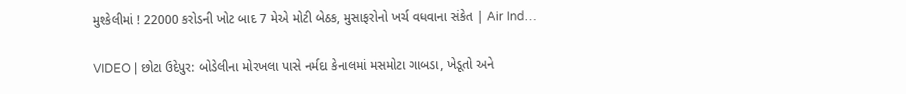મુશ્કેલીમાં ! 22000 કરોડની ખોટ બાદ 7 મેએ મોટી બેઠક, મુસાફરોનો ખર્ચ વધવાના સંકેત | Air Ind…

VIDEO | છોટા ઉદેપુર: બોડેલીના મોરખલા પાસે નર્મદા કેનાલમાં મસમોટા ગાબડા, ખેડૂતો અને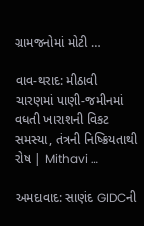ગ્રામજનોમાં મોટી …

વાવ-થરાદ: મીઠાવી ચારણમાં પાણી-જમીનમાં વધતી ખારાશની વિકટ સમસ્યા, તંત્રની નિષ્ક્રિયતાથી રોષ | Mithavi …

અમદાવાદ: સાણંદ GIDCની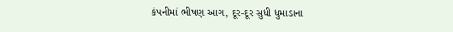કંપનીમાં ભીષણ આગ, દૂર-દૂર સુધી ધુમાડાના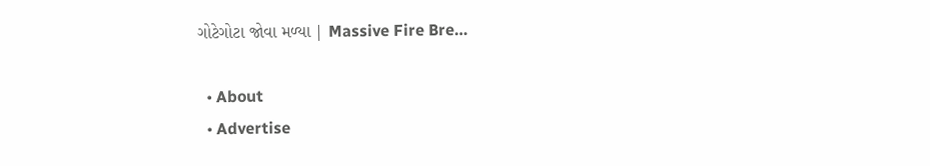ગોટેગોટા જોવા મળ્યા | Massive Fire Bre…

  • About
  • Advertise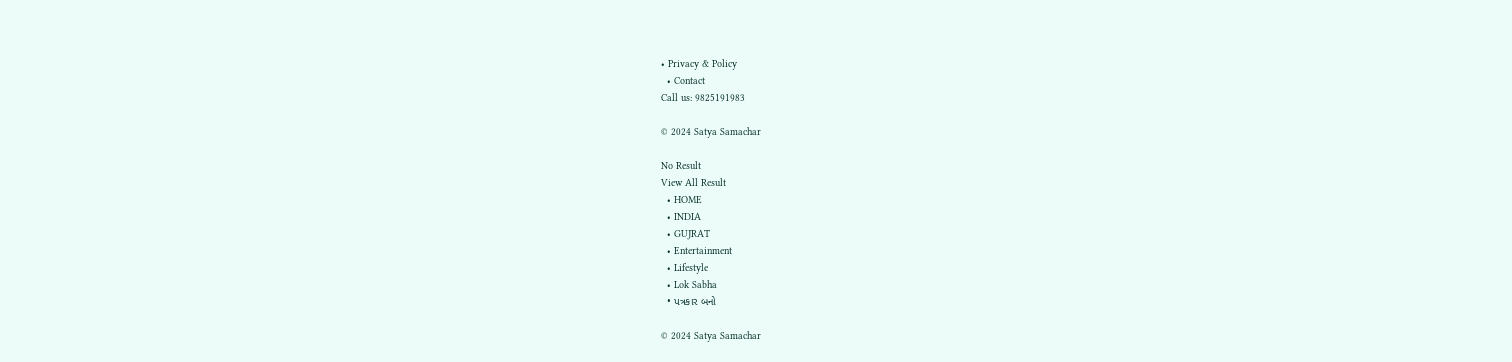• Privacy & Policy
  • Contact
Call us: 9825191983

© 2024 Satya Samachar

No Result
View All Result
  • HOME
  • INDIA
  • GUJRAT
  • Entertainment
  • Lifestyle
  • Lok Sabha
  • પત્રકાર બનો

© 2024 Satya Samachar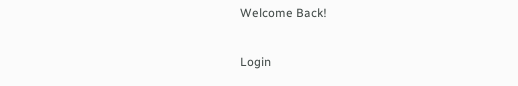Welcome Back!

Login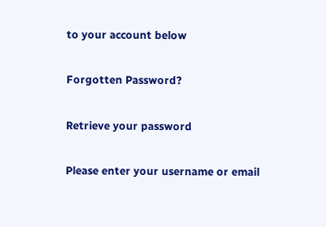to your account below

Forgotten Password?

Retrieve your password

Please enter your username or email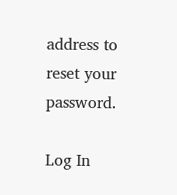address to reset your password.

Log In